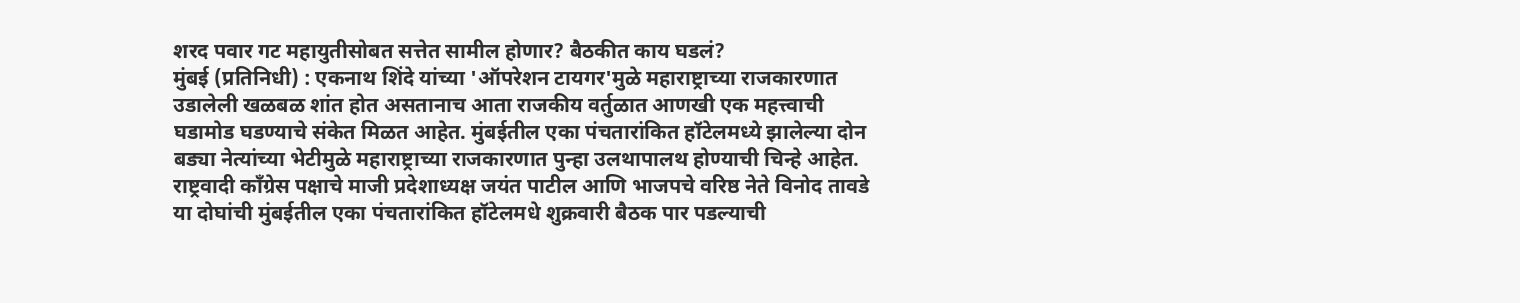शरद पवार गट महायुतीसोबत सत्तेत सामील होणार? बैठकीत काय घडलं?
मुंबई (प्रतिनिधी) : एकनाथ शिंदे यांच्या 'ऑपरेशन टायगर'मुळे महाराष्ट्राच्या राजकारणात उडालेली खळबळ शांत होत असतानाच आता राजकीय वर्तुळात आणखी एक महत्त्वाची घडामोड घडण्याचे संकेत मिळत आहेत. मुंबईतील एका पंचतारांकित हॉटेलमध्ये झालेल्या दोन बड्या नेत्यांच्या भेटीमुळे महाराष्ट्राच्या राजकारणात पुन्हा उलथापालथ होण्याची चिन्हे आहेत. राष्ट्रवादी काँग्रेस पक्षाचे माजी प्रदेशाध्यक्ष जयंत पाटील आणि भाजपचे वरिष्ठ नेते विनोद तावडे या दोघांची मुंबईतील एका पंचतारांकित हॉटेलमधे शुक्रवारी बैठक पार पडल्याची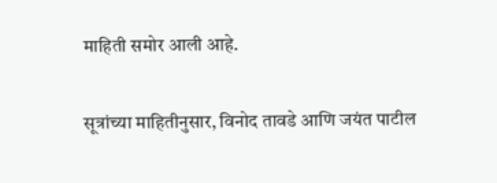माहिती समोर आली आहे.

सूत्रांच्या माहितीनुसार, विनोद तावडे आणि जयंत पाटील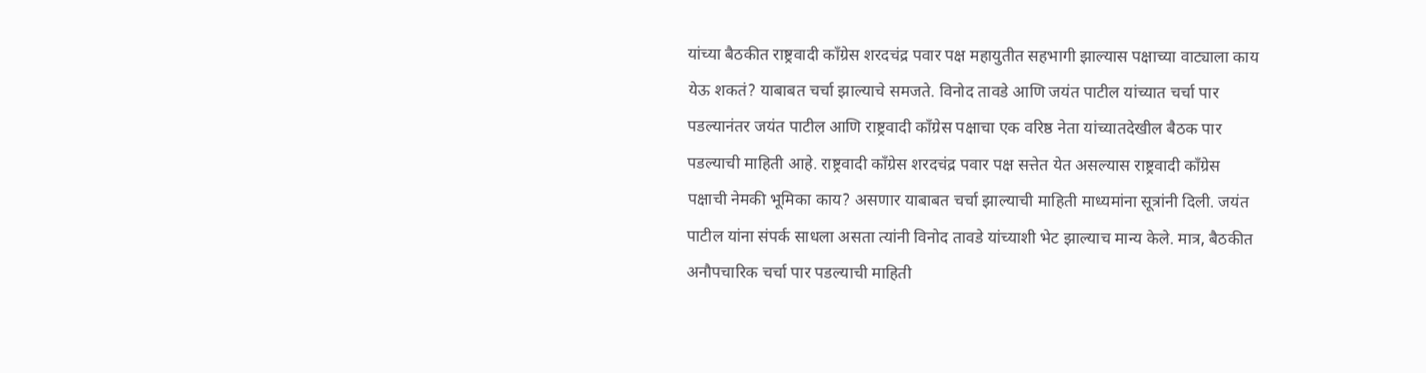यांच्या बैठकीत राष्ट्रवादी काँग्रेस शरदचंद्र पवार पक्ष महायुतीत सहभागी झाल्यास पक्षाच्या वाट्याला काय येऊ शकतं? याबाबत चर्चा झाल्याचे समजते. विनोद तावडे आणि जयंत पाटील यांच्यात चर्चा पार पडल्यानंतर जयंत पाटील आणि राष्ट्रवादी काँग्रेस पक्षाचा एक वरिष्ठ नेता यांच्यातदेखील बैठक पार पडल्याची माहिती आहे. राष्ट्रवादी काँग्रेस शरदचंद्र पवार पक्ष सत्तेत येत असल्यास राष्ट्रवादी काँग्रेस पक्षाची नेमकी भूमिका काय? असणार याबाबत चर्चा झाल्याची माहिती माध्यमांना सूत्रांनी दिली. जयंत पाटील यांना संपर्क साधला असता त्यांनी विनोद तावडे यांच्याशी भेट झाल्याच मान्य केले. मात्र, बैठकीत अनौपचारिक चर्चा पार पडल्याची माहिती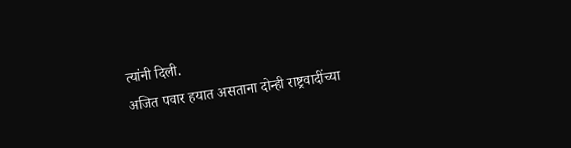त्यांनी दिली.
अजित पवार हयात असताना दोन्ही राष्ट्रवादींच्या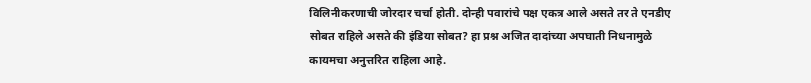विलिनीकरणाची जोरदार चर्चा होती. दोन्ही पवारांचे पक्ष एकत्र आले असते तर ते एनडीए सोबत राहिले असते की इंडिया सोबत? हा प्रश्न अजित दादांच्या अपघाती निधनामुळे कायमचा अनुत्तरित राहिला आहे.